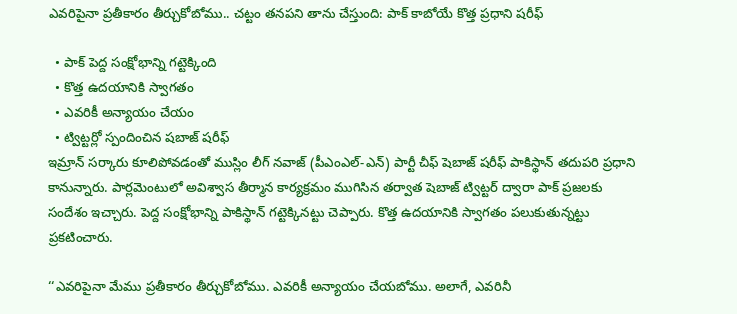ఎవరిపైనా ప్రతీకారం తీర్చుకోబోము.. చట్టం తనపని తాను చేస్తుంది: పాక్ కాబోయే కొత్త ప్రధాని షరీఫ్

  • పాక్ పెద్ద సంక్షోభాన్ని గట్టెక్కింది
  • కొత్త ఉదయానికి స్వాగతం
  • ఎవరికీ అన్యాయం చేయం
  • ట్విట్టర్లో స్పందించిన షబాజ్ షరీఫ్
ఇమ్రాన్ సర్కారు కూలిపోవడంతో ముస్లిం లీగ్ నవాజ్ (పీఎంఎల్-ఎన్) పార్టీ చీఫ్ షెబాజ్ షరీఫ్ పాకిస్థాన్ తదుపరి ప్రధాని కానున్నారు. పార్లమెంటులో అవిశ్వాస తీర్మాన కార్యక్రమం ముగిసిన తర్వాత షెబాజ్ ట్విట్టర్ ద్వారా పాక్ ప్రజలకు సందేశం ఇచ్చారు. పెద్ద సంక్షోభాన్ని పాకిస్థాన్ గట్టెక్కినట్టు చెప్పారు. కొత్త ఉదయానికి స్వాగతం పలుకుతున్నట్టు ప్రకటించారు.

‘‘ఎవరిపైనా మేము ప్రతీకారం తీర్చుకోబోము. ఎవరికీ అన్యాయం చేయబోము. అలాగే, ఎవరినీ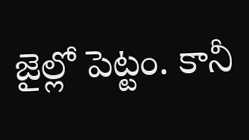జైల్లో పెట్టం. కానీ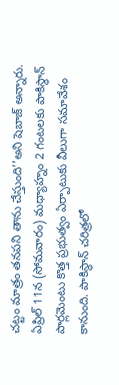చట్టం మాత్రం తనపని తాను చేస్తుంది’’అని షెబాజ్ అన్నారు. ఏప్రిల్ 11న (సోమవారం) మధ్యాహ్నం 2 గంటలకు పాకిస్థాన్ పార్లమెంటు కొత్త ప్రభుత్వం ఏర్పాటుకు వీలుగా సమావేశం కానుంది. పాకిస్థాన్ చరిత్రలో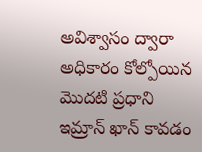అవిశ్వాసం ద్వారా అధికారం కోల్పోయిన మొదటి ప్రధాని ఇమ్రాన్ ఖాన్ కావడం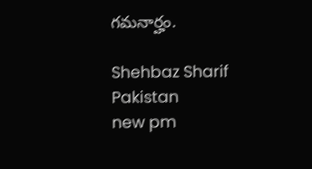గమనార్హం.

Shehbaz Sharif
Pakistan
new pm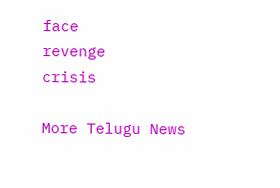face
revenge
crisis

More Telugu News